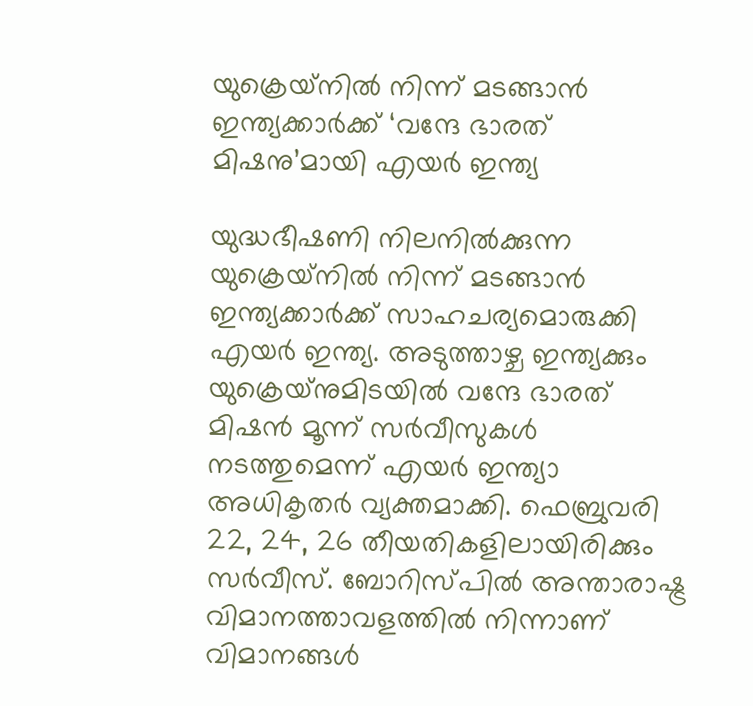യുക്രെയ്‌നില്‍ നിന്ന് മടങ്ങാന്‍ ഇന്ത്യക്കാര്‍ക്ക് ‘വന്ദേ ഭാരത് മിഷനു’മായി എയര്‍ ഇന്ത്യ

യുദ്ധഭീഷണി നിലനില്‍ക്കുന്ന യുക്രെയ്‌നില്‍ നിന്ന് മടങ്ങാന്‍ ഇന്ത്യക്കാര്‍ക്ക് സാഹചര്യമൊരുക്കി എയര്‍ ഇന്ത്യ. അടുത്താഴ്ച ഇന്ത്യക്കും യുക്രെയ്‌നുമിടയില്‍ വന്ദേ ഭാരത് മിഷന്‍ മൂന്ന് സര്‍വീസുകള്‍ നടത്തുമെന്ന് എയര്‍ ഇന്ത്യാ അധികൃതര്‍ വ്യക്തമാക്കി. ഫെബ്രുവരി 22, 24, 26 തീയതികളിലായിരിക്കും സര്‍വീസ്. ബോറിസ്പില്‍ അന്താരാഷ്ട്ര വിമാനത്താവളത്തില്‍ നിന്നാണ് വിമാനങ്ങള്‍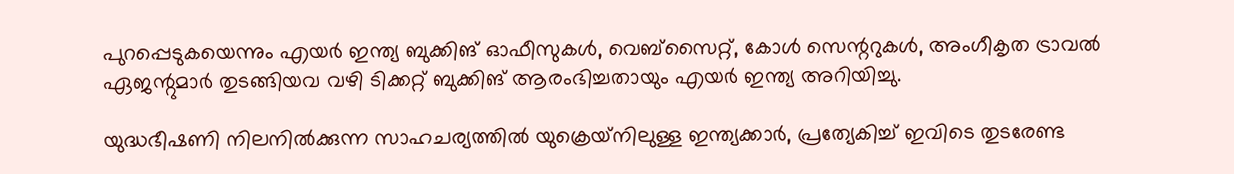പുറപ്പെടുകയെന്നും എയര്‍ ഇന്ത്യ ബുക്കിങ് ഓഫീസുകള്‍, വെബ്സൈറ്റ്, കോള്‍ സെന്ററുകള്‍, അംഗീകൃത ട്രാവല്‍ ഏജന്റുമാര്‍ തുടങ്ങിയവ വഴി ടിക്കറ്റ് ബുക്കിങ് ആരംഭിച്ചതായും എയര്‍ ഇന്ത്യ അറിയിച്ചു.

യുദ്ധഭീഷണി നിലനില്‍ക്കുന്ന സാഹചര്യത്തില്‍ യുക്രെയ്‌നിലുള്ള ഇന്ത്യക്കാര്‍, പ്രത്യേകിച്ച് ഇവിടെ തുടരേണ്ട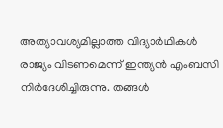അത്യാവശ്യമില്ലാത്ത വിദ്യാര്‍ഥികള്‍ രാജ്യം വിടണമെന്ന് ഇന്ത്യന്‍ എംബസി നിര്‍ദേശിച്ചിരുന്നു. തങ്ങള്‍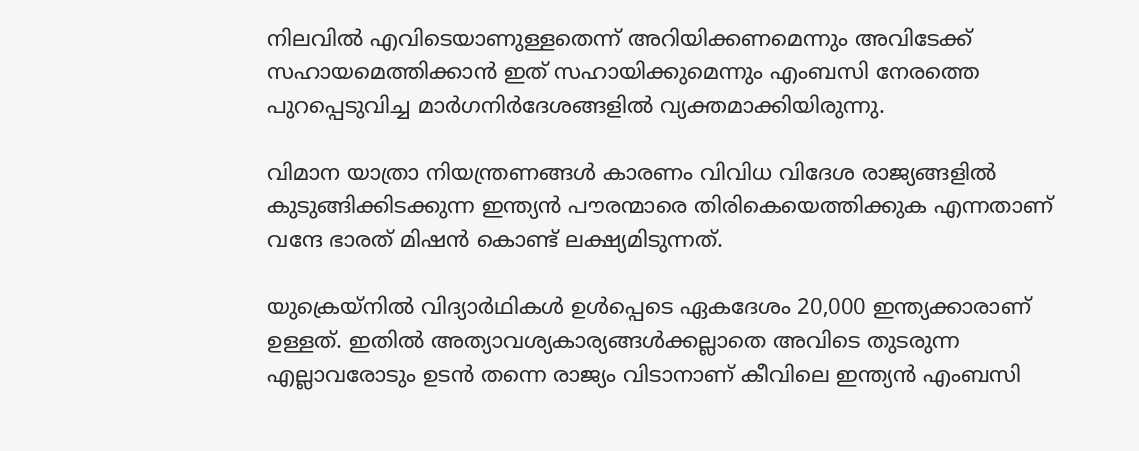നിലവില്‍ എവിടെയാണുള്ളതെന്ന് അറിയിക്കണമെന്നും അവിടേക്ക് സഹായമെത്തിക്കാന്‍ ഇത് സഹായിക്കുമെന്നും എംബസി നേരത്തെ പുറപ്പെടുവിച്ച മാര്‍ഗനിര്‍ദേശങ്ങളില്‍ വ്യക്തമാക്കിയിരുന്നു.

വിമാന യാത്രാ നിയന്ത്രണങ്ങള്‍ കാരണം വിവിധ വിദേശ രാജ്യങ്ങളില്‍ കുടുങ്ങിക്കിടക്കുന്ന ഇന്ത്യന്‍ പൗരന്മാരെ തിരികെയെത്തിക്കുക എന്നതാണ് വന്ദേ ഭാരത് മിഷന്‍ കൊണ്ട് ലക്ഷ്യമിടുന്നത്.

യുക്രെയ്‌നില്‍ വിദ്യാര്‍ഥികള്‍ ഉള്‍പ്പെടെ ഏകദേശം 20,000 ഇന്ത്യക്കാരാണ് ഉള്ളത്. ഇതില്‍ അത്യാവശ്യകാര്യങ്ങള്‍ക്കല്ലാതെ അവിടെ തുടരുന്ന എല്ലാവരോടും ഉടന്‍ തന്നെ രാജ്യം വിടാനാണ് കീവിലെ ഇന്ത്യന്‍ എംബസി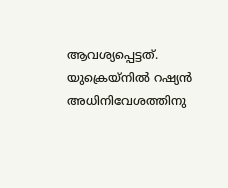ആവശ്യപ്പെട്ടത്. യുക്രെയ്‌നില്‍ റഷ്യന്‍ അധിനിവേശത്തിനു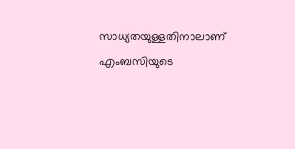സാധ്യതയുള്ളതിനാലാണ് എംബസിയുടെ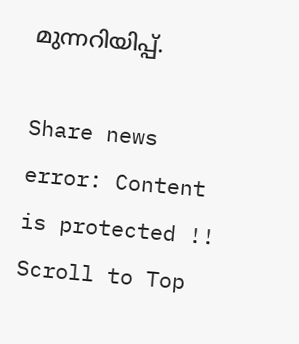മുന്നറിയിപ്പ്.

Share news
error: Content is protected !!
Scroll to Top